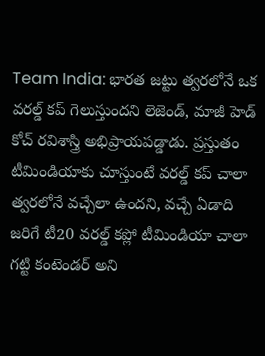Team India: భారత జట్టు త్వరలోనే ఒక వరల్డ్ కప్ గెలుస్తుందని లెజెండ్, మాజీ హెడ్ కోచ్ రవిశాస్త్రి అభిప్రాయపడ్డాడు. ప్రస్తుతం టీమిండియాకు చూస్తుంటే వరల్డ్ కప్ చాలా త్వరలోనే వచ్చేలా ఉందని, వచ్చే ఏడాది జరిగే టీ20 వరల్డ్ కప్లో టీమిండియా చాలా గట్టి కంటెండర్ అని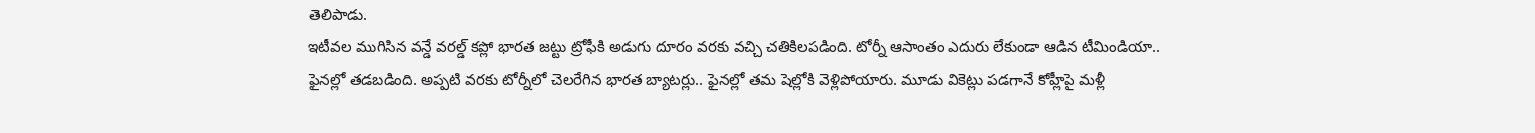తెలిపాడు.
ఇటీవల ముగిసిన వన్డే వరల్డ్ కప్లో భారత జట్టు ట్రోఫీకి అడుగు దూరం వరకు వచ్చి చతికిలపడింది. టోర్నీ ఆసాంతం ఎదురు లేకుండా ఆడిన టీమిండియా.. ఫైనల్లో తడబడింది. అప్పటి వరకు టోర్నీలో చెలరేగిన భారత బ్యాటర్లు.. ఫైనల్లో తమ షెల్లోకి వెళ్లిపోయారు. మూడు వికెట్లు పడగానే కోహ్లీపై మళ్లీ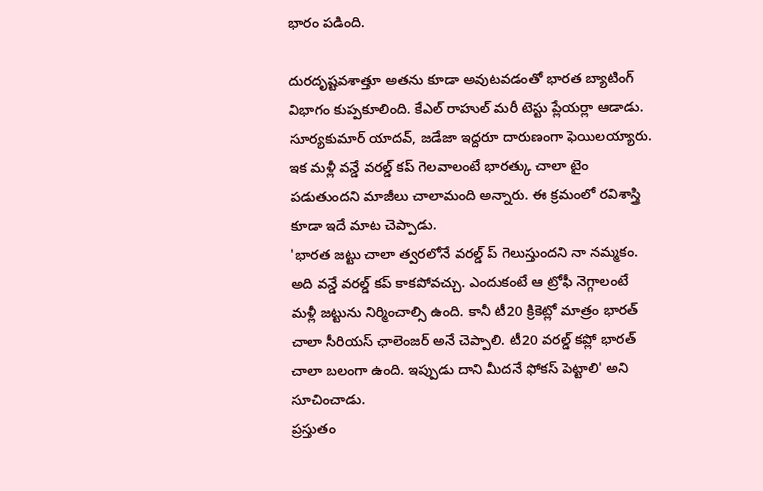భారం పడింది.

దురదృష్టవశాత్తూ అతను కూడా అవుటవడంతో భారత బ్యాటింగ్ విభాగం కుప్పకూలింది. కేఎల్ రాహుల్ మరీ టెస్టు ప్లేయర్లా ఆడాడు. సూర్యకుమార్ యాదవ్, జడేజా ఇద్దరూ దారుణంగా ఫెయిలయ్యారు. ఇక మళ్లీ వన్డే వరల్డ్ కప్ గెలవాలంటే భారత్కు చాలా టైం పడుతుందని మాజీలు చాలామంది అన్నారు. ఈ క్రమంలో రవిశాస్త్రి కూడా ఇదే మాట చెప్పాడు.
'భారత జట్టు చాలా త్వరలోనే వరల్డ్ ప్ గెలుస్తుందని నా నమ్మకం. అది వన్డే వరల్డ్ కప్ కాకపోవచ్చు. ఎందుకంటే ఆ ట్రోఫీ నెగ్గాలంటే మళ్లీ జట్టును నిర్మించాల్సి ఉంది. కానీ టీ20 క్రికెట్లో మాత్రం భారత్ చాలా సీరియస్ ఛాలెంజర్ అనే చెప్పాలి. టీ20 వరల్డ్ కప్లో భారత్ చాలా బలంగా ఉంది. ఇప్పుడు దాని మీదనే ఫోకస్ పెట్టాలి' అని సూచించాడు.
ప్రస్తుతం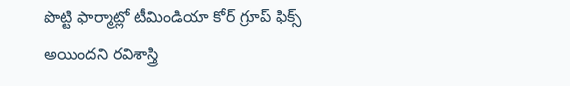పొట్టి ఫార్మాట్లో టీమిండియా కోర్ గ్రూప్ ఫిక్స్ అయిందని రవిశాస్త్రి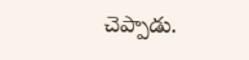చెప్పాడు.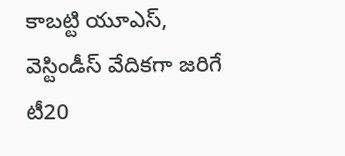కాబట్టి యూఎస్, వెస్టిండీస్ వేదికగా జరిగే టీ20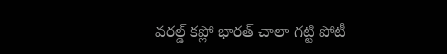వరల్డ్ కప్లో భారత్ చాలా గట్టి పోటీ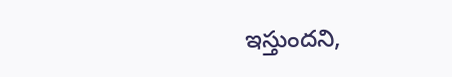ఇస్తుందని,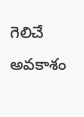గెలిచే అవకాశం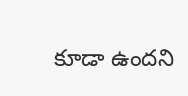కూడా ఉందని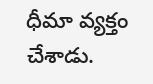ధీమా వ్యక్తం చేశాడు.